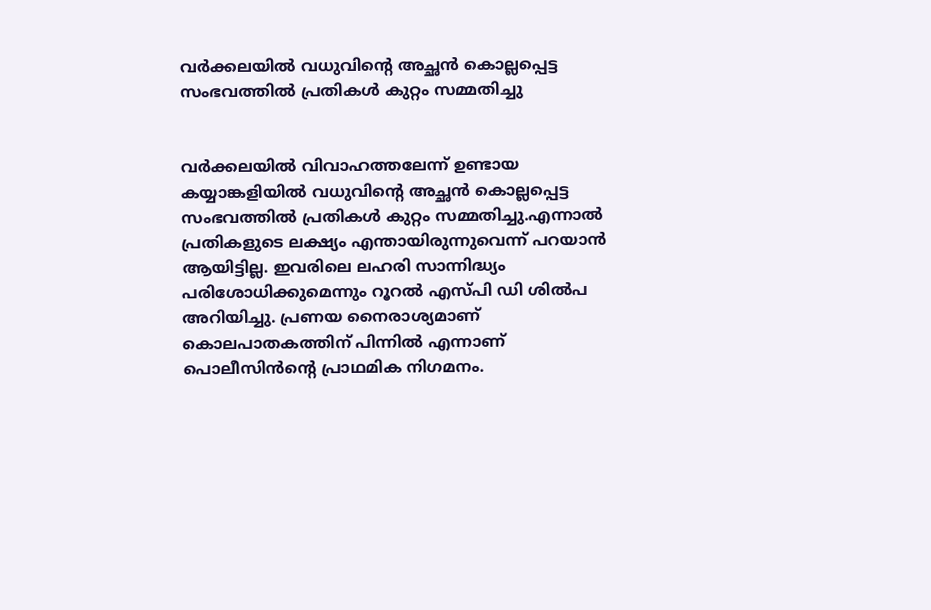വര്‍ക്കലയില്‍ വധുവിന്റെ അച്ഛന്‍ കൊല്ലപ്പെട്ട സംഭവത്തിൽ പ്രതികൾ കുറ്റം സമ്മതിച്ചു


വര്‍ക്കലയില്‍ വിവാഹത്തലേന്ന് ഉണ്ടായ കയ്യാങ്കളിയില്‍ വധുവിന്റെ അച്ഛന്‍ കൊല്ലപ്പെട്ട സംഭവത്തിൽ പ്രതികൾ കുറ്റം സമ്മതിച്ചു.എന്നാൽ പ്രതികളുടെ ലക്ഷ്യം എന്തായിരുന്നുവെന്ന് പറയാൻ ആയിട്ടില്ല. ഇവരിലെ ലഹരി സാന്നിദ്ധ്യം പരിശോധിക്കുമെന്നും റൂറല്‍ എസ്പി ഡി ശില്‍പ അറിയിച്ചു. പ്രണയ നൈരാശ്യമാണ് കൊലപാതകത്തിന് പിന്നില്‍ എന്നാണ് പൊലീസിൻന്റെ പ്രാഥമിക നിഗമനം.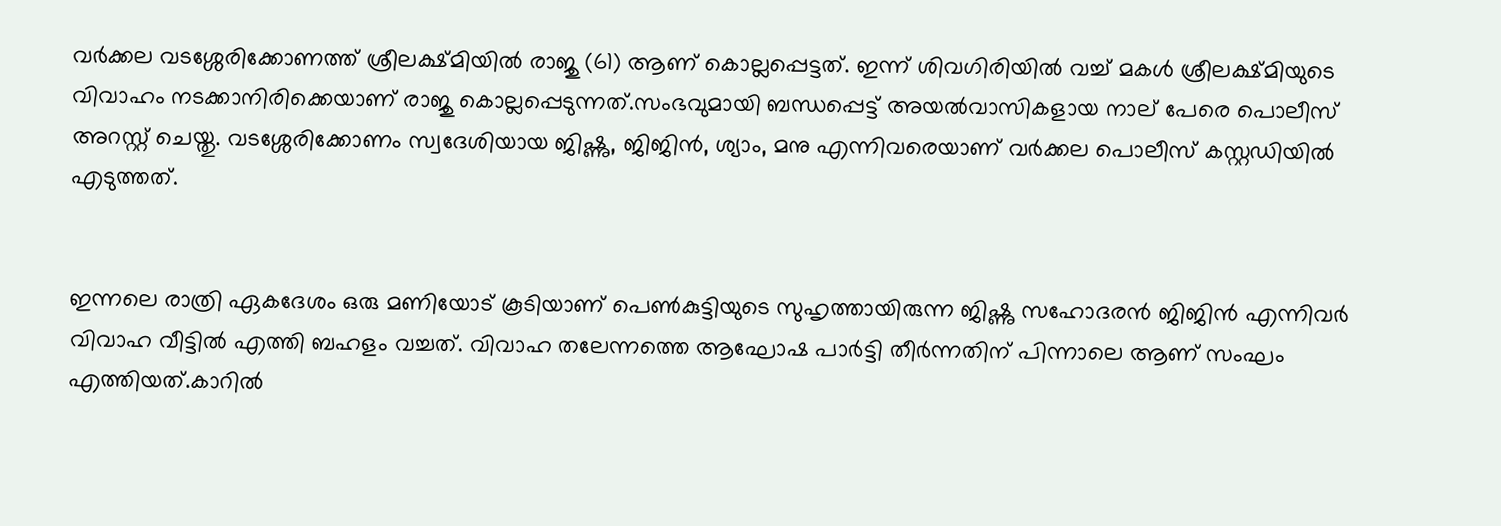വര്‍ക്കല വടശ്ശേരിക്കോണത്ത് ശ്രീലക്ഷ്മിയില്‍ രാജു (61) ആണ് കൊല്ലപ്പെട്ടത്. ഇന്ന് ശിവഗിരിയില്‍ വച്ച് മകള്‍ ശ്രീലക്ഷ്മിയുടെ വിവാഹം നടക്കാനിരിക്കെയാണ് രാജു കൊല്ലപ്പെടുന്നത്.സംഭവുമായി ബന്ധപ്പെട്ട് അയല്‍വാസികളായ നാല് പേരെ പൊലീസ് അറസ്റ്റ് ചെയ്തു. വടശ്ശേരിക്കോണം സ്വദേശിയായ ജിഷ്ണു, ജിജിന്‍, ശ്യാം, മനു എന്നിവരെയാണ് വര്‍ക്കല പൊലീസ് കസ്റ്റഡിയില്‍ എടുത്തത്.


ഇന്നലെ രാത്രി ഏകദേശം ഒരു മണിയോട് കൂടിയാണ് പെണ്‍കുട്ടിയുടെ സുഹൃത്തായിരുന്ന ജിഷ്ണു സഹോദരന്‍ ജിജിന്‍ എന്നിവര്‍ വിവാഹ വീട്ടില്‍ എത്തി ബഹളം വച്ചത്. വിവാഹ തലേന്നത്തെ ആഘോഷ പാര്‍ട്ടി തീര്‍ന്നതിന് പിന്നാലെ ആണ് സംഘം എത്തിയത്.കാറില്‍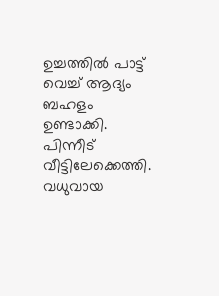ഉച്ചത്തില്‍ പാട്ട് വെച്ച് ആദ്യം ബഹളം ഉണ്ടാക്കി. പിന്നീട് വീട്ടിലേക്കെത്തി. വധുവായ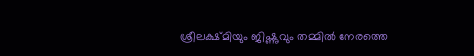ശ്രീലക്ഷ്മിയും ജിഷ്ണുവും തമ്മില്‍ നേരത്തെ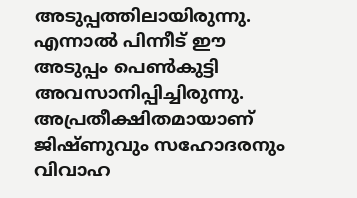അടുപ്പത്തിലായിരുന്നു. എന്നാല്‍ പിന്നീട് ഈ അടുപ്പം പെണ്‍കുട്ടി അവസാനിപ്പിച്ചിരുന്നു. അപ്രതീക്ഷിതമായാണ് ജിഷ്ണുവും സഹോദരനും വിവാഹ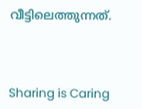വീട്ടിലെത്തുന്നത്.



Sharing is Caring